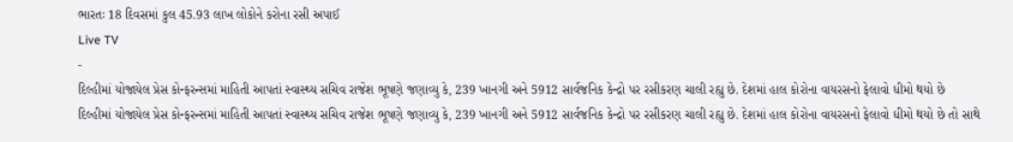ભારતઃ 18 દિવસમાં કુલ 45.93 લાખ લોકોને કરોના રસી અપાઈ
Live TV
-
દિલ્હીમાં યોજાયેલ પ્રેસ કોન્ફરન્સમાં માહિતી આપતાં સ્વાસ્થ્ય સચિવ રાજેશ ભૂષણે જણાવ્યુ કે, 239 ખાનગી અને 5912 સાર્વજનિક કેન્દ્રો પર રસીકરણ ચાલી રહ્યુ છે. દેશમાં હાલ કોરોના વાયરસનો ફેલાવો ધીમો થયો છે
દિલ્હીમાં યોજાયેલ પ્રેસ કોન્ફરન્સમાં માહિતી આપતાં સ્વાસ્થ્ય સચિવ રાજેશ ભૂષણે જણાવ્યુ કે, 239 ખાનગી અને 5912 સાર્વજનિક કેન્દ્રો પર રસીકરણ ચાલી રહ્યુ છે. દેશમાં હાલ કોરોના વાયરસનો ફેલાવો ધીમો થયો છે તો સાથે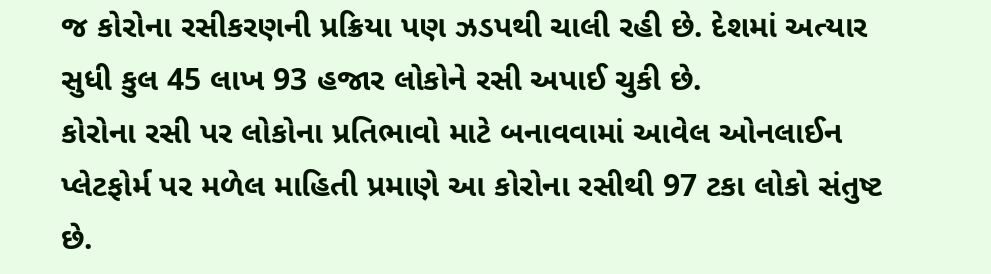જ કોરોના રસીકરણની પ્રક્રિયા પણ ઝડપથી ચાલી રહી છે. દેશમાં અત્યાર સુધી કુલ 45 લાખ 93 હજાર લોકોને રસી અપાઈ ચુકી છે.
કોરોના રસી પર લોકોના પ્રતિભાવો માટે બનાવવામાં આવેલ ઓનલાઈન પ્લેટફોર્મ પર મળેલ માહિતી પ્રમાણે આ કોરોના રસીથી 97 ટકા લોકો સંતુષ્ટ છે.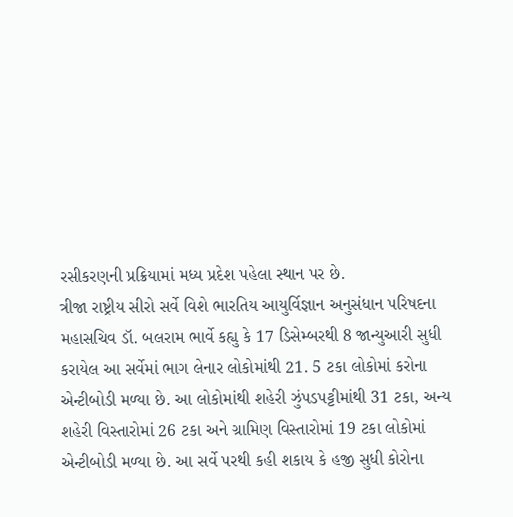રસીકરણની પ્રક્રિયામાં મધ્ય પ્રદેશ પહેલા સ્થાન પર છે.
ત્રીજા રાષ્ટ્રીય સીરો સર્વે વિશે ભારતિય આયુર્વિજ્ઞાન અનુસંધાન પરિષદના મહાસચિવ ડૉ. બલરામ ભાર્વે કહ્યુ કે 17 ડિસેમ્બરથી 8 જાન્યુઆરી સુધી કરાયેલ આ સર્વેમાં ભાગ લેનાર લોકોમાંથી 21. 5 ટકા લોકોમાં કરોના એન્ટીબોડી મળ્યા છે. આ લોકોમાંથી શહેરી ઝુંપડપટ્ટીમાંથી 31 ટકા, અન્ય શહેરી વિસ્તારોમાં 26 ટકા અને ગ્રામિણ વિસ્તારોમાં 19 ટકા લોકોમાં એન્ટીબોડી મળ્યા છે. આ સર્વે પરથી કહી શકાય કે હજી સુધી કોરોના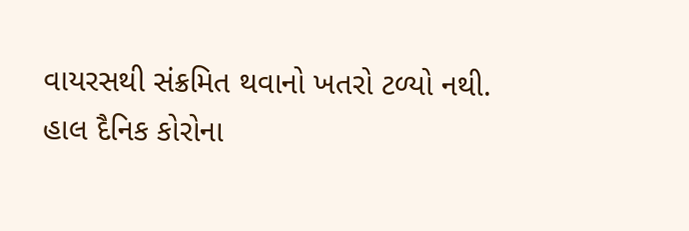વાયરસથી સંક્રમિત થવાનો ખતરો ટળ્યો નથી.
હાલ દૈનિક કોરોના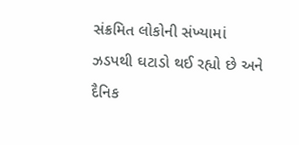સંક્રમિત લોકોની સંખ્યામાં ઝડપથી ઘટાડો થઈ રહ્યો છે અને દૈનિક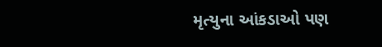મૃત્યુના આંકડાઓ પણ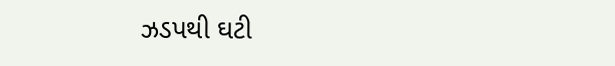ઝડપથી ઘટી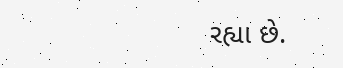રહ્યા છે.